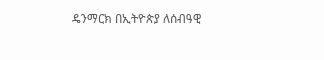ዴንማርክ በኢትዮጵያ ለሰብዓዊ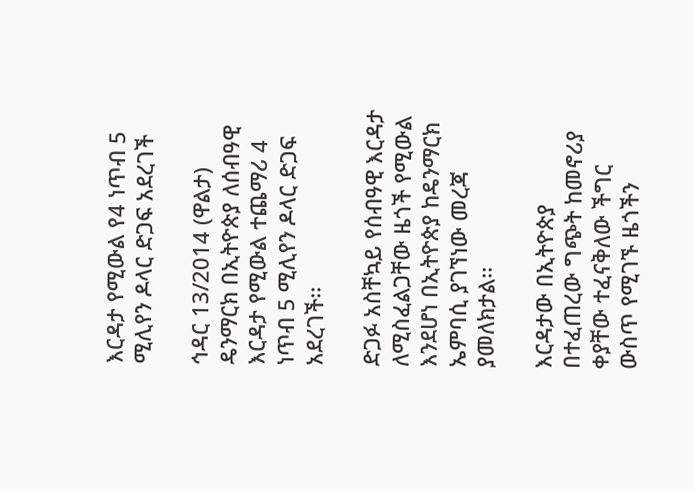እርዳታ የሚውል የ4 ነጥብ 5 ሚሊየን ዶላር ድጋፍ አደረገች

ኅዳር 13/2014 (ዋልታ) ዴንማርክ በኢትዮጵያ ለሰብዓዊ እርዳታ የሚውል ተጨማሪ 4 ነጥብ 5 ሚሊየን ዶላር ድጋፍ አደረገች፡፡

ድጋፉ አስቸኳይ የሰብዓዊ እርዳታ ለሚስፈልጋቸው ዜጎች የሚውል እንደሆነ በኢትዮጵያ ከዴንማርክ ኤምባሲ ያገኘነው መረጃ ያመለክታል፡፡

እርዳታው በኢትዮጵያ በተፈጠረው ግጭት ከመኖሪያ ቀያቸው ተፈናቅለው ችግር ውስጥ የሚገኙ ዜጎችን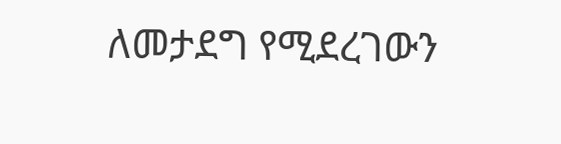ለመታደግ የሚደረገውን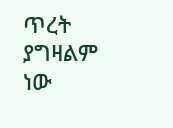ጥረት ያግዛልም ነው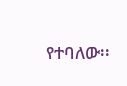የተባለው፡፡